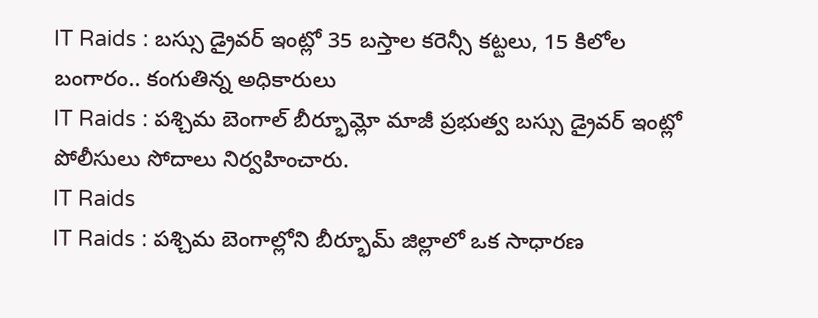IT Raids : బస్సు డ్రైవర్ ఇంట్లో 35 బస్తాల కరెన్సీ కట్టలు, 15 కిలోల బంగారం.. కంగుతిన్న అధికారులు
IT Raids : పశ్చిమ బెంగాల్ బీర్భూమ్లో మాజీ ప్రభుత్వ బస్సు డ్రైవర్ ఇంట్లో పోలీసులు సోదాలు నిర్వహించారు.
IT Raids
IT Raids : పశ్చిమ బెంగాల్లోని బీర్భూమ్ జిల్లాలో ఒక సాధారణ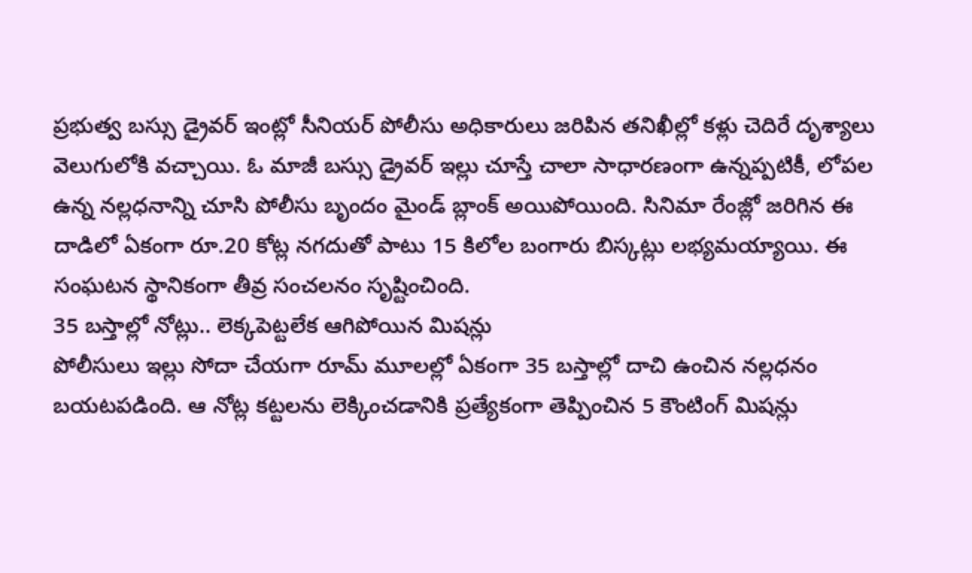ప్రభుత్వ బస్సు డ్రైవర్ ఇంట్లో సీనియర్ పోలీసు అధికారులు జరిపిన తనిఖీల్లో కళ్లు చెదిరే దృశ్యాలు వెలుగులోకి వచ్చాయి. ఓ మాజీ బస్సు డ్రైవర్ ఇల్లు చూస్తే చాలా సాధారణంగా ఉన్నప్పటికీ, లోపల ఉన్న నల్లధనాన్ని చూసి పోలీసు బృందం మైండ్ బ్లాంక్ అయిపోయింది. సినిమా రేంజ్లో జరిగిన ఈ దాడిలో ఏకంగా రూ.20 కోట్ల నగదుతో పాటు 15 కిలోల బంగారు బిస్కట్లు లభ్యమయ్యాయి. ఈ సంఘటన స్థానికంగా తీవ్ర సంచలనం సృష్టించింది.
35 బస్తాల్లో నోట్లు.. లెక్కపెట్టలేక ఆగిపోయిన మిషన్లు
పోలీసులు ఇల్లు సోదా చేయగా రూమ్ మూలల్లో ఏకంగా 35 బస్తాల్లో దాచి ఉంచిన నల్లధనం బయటపడింది. ఆ నోట్ల కట్టలను లెక్కించడానికి ప్రత్యేకంగా తెప్పించిన 5 కౌంటింగ్ మిషన్లు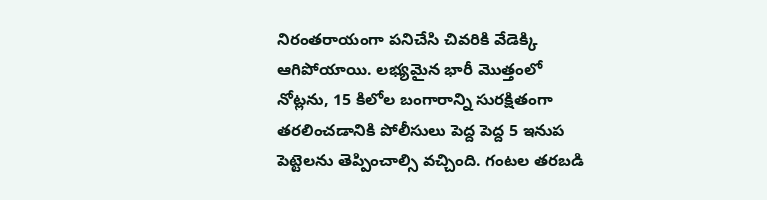నిరంతరాయంగా పనిచేసి చివరికి వేడెక్కి ఆగిపోయాయి. లభ్యమైన భారీ మొత్తంలో నోట్లను, 15 కిలోల బంగారాన్ని సురక్షితంగా తరలించడానికి పోలీసులు పెద్ద పెద్ద 5 ఇనుప పెట్టెలను తెప్పించాల్సి వచ్చింది. గంటల తరబడి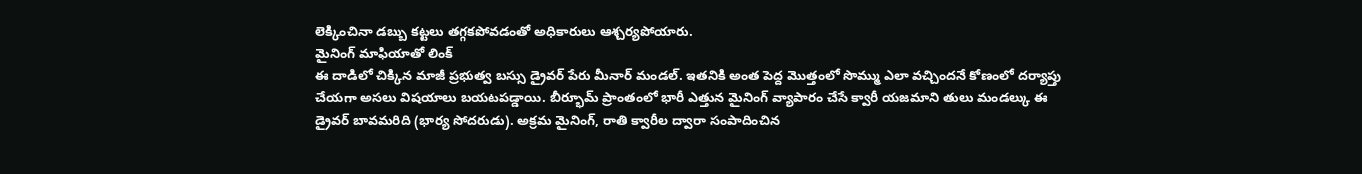లెక్కించినా డబ్బు కట్టలు తగ్గకపోవడంతో అధికారులు ఆశ్చర్యపోయారు.
మైనింగ్ మాఫియాతో లింక్
ఈ దాడిలో చిక్కిన మాజీ ప్రభుత్వ బస్సు డ్రైవర్ పేరు మీనార్ మండల్. ఇతనికి అంత పెద్ద మొత్తంలో సొమ్ము ఎలా వచ్చిందనే కోణంలో దర్యాప్తు చేయగా అసలు విషయాలు బయటపడ్డాయి. బీర్భూమ్ ప్రాంతంలో భారీ ఎత్తున మైనింగ్ వ్యాపారం చేసే క్వారీ యజమాని తులు మండల్కు ఈ డ్రైవర్ బావమరిది (భార్య సోదరుడు). అక్రమ మైనింగ్, రాతి క్వారీల ద్వారా సంపాదించిన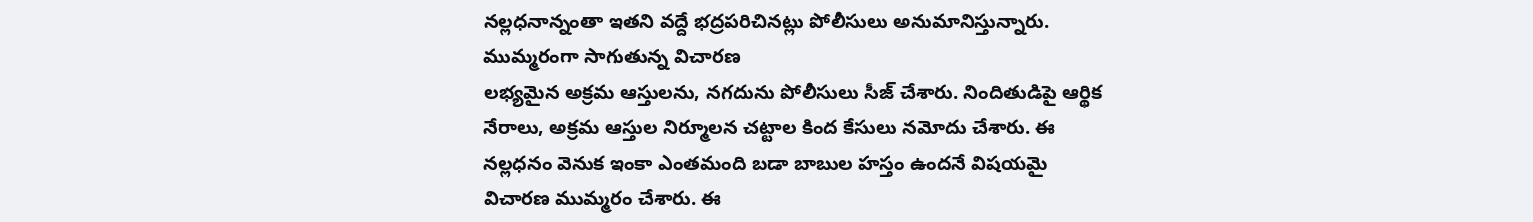నల్లధనాన్నంతా ఇతని వద్దే భద్రపరిచినట్లు పోలీసులు అనుమానిస్తున్నారు.
ముమ్మరంగా సాగుతున్న విచారణ
లభ్యమైన అక్రమ ఆస్తులను, నగదును పోలీసులు సీజ్ చేశారు. నిందితుడిపై ఆర్థిక నేరాలు, అక్రమ ఆస్తుల నిర్మూలన చట్టాల కింద కేసులు నమోదు చేశారు. ఈ నల్లధనం వెనుక ఇంకా ఎంతమంది బడా బాబుల హస్తం ఉందనే విషయమై విచారణ ముమ్మరం చేశారు. ఈ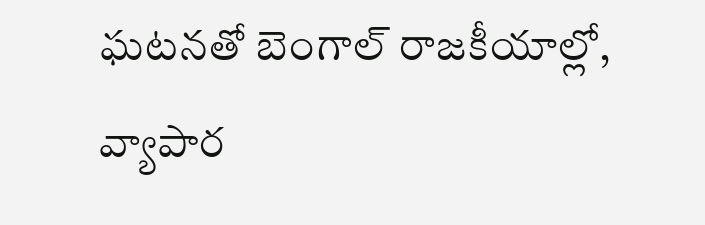ఘటనతో బెంగాల్ రాజకీయాల్లో, వ్యాపార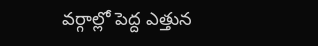వర్గాల్లో పెద్ద ఎత్తున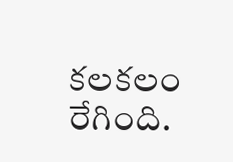కలకలం రేగింది.